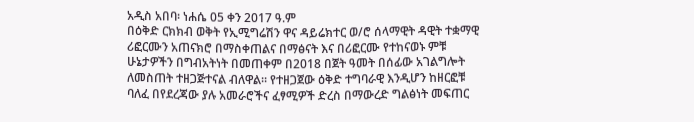አዲስ አበባ፡ ነሐሴ 05 ቀን 2017 ዓ.ም
በዕቅድ ርክክብ ወቅት የኢሚግሬሽን ዋና ዳይሬክተር ወ/ሮ ሰላማዊት ዳዊት ተቋማዊ ሪፎርሙን አጠናክሮ በማስቀጠልና በማፅናት እና በሪፎርሙ የተከናወኑ ምቹ ሁኔታዎችን በግብአትነት በመጠቀም በ2018 በጀት ዓመት በሰፊው አገልግሎት ለመስጠት ተዘጋጅተናል ብለዋል፡፡ የተዘጋጀው ዕቅድ ተግባራዊ እንዲሆን ከዘርፎቹ ባለፈ በየደረጃው ያሉ አመራሮችና ፈፃሚዎች ድረስ በማውረድ ግልፅነት መፍጠር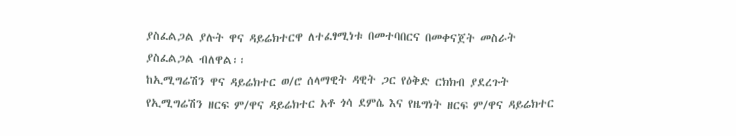ያስፈልጋል ያሉት ዋና ዳይሬክተርዋ ለተፈፃሚነቱ በመተባበርና በመቀናጀት መስራት ያስፈልጋል ብለዋል፡፡
ከኢሚግሬሽን ዋና ዳይሬክተር ወ/ሮ ሰላማዊት ዳዊት ጋር የዕቅድ ርክክብ ያደረጉት የኢሚግሬሽን ዘርፍ ም/ዋና ዳይሬክተር አቶ ጎሳ ደምሴ እና የዜግነት ዘርፍ ም/ዋና ዳይሬክተር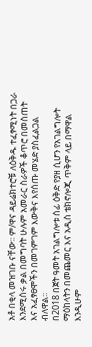አቶ በቂላ መዝገቡ ናቸው፡፡ ም/ዋና ዳይሬክተሮቹ ለዕቅዱ ተፈፃሚነት በጋራ እንደሚሰሩ ቃል በመግባት ሁሉም አመራር ስራዎች ቆጥሮ በመስጠት እና አፈፃፀሞችን በመገምገም እውቅና እየሰጡ መሄድ ያስፈልጋል ብለዋል፡፡
በ2018 በጀት ዓመት አገልግሎቱ ሰፊ ዕቅድ የያዘ ሲሆን የአገልግሎት ማዕከላትን በመጨመር እና አዲስ ቴክኖሎጂ ጥቅም ላይ በማዋል እንዲሁም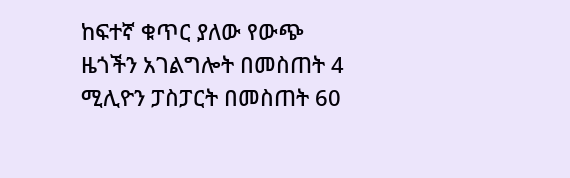ከፍተኛ ቁጥር ያለው የውጭ ዜጎችን አገልግሎት በመስጠት 4 ሚሊዮን ፓስፓርት በመስጠት 60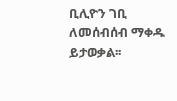ቢሊዮን ገቢ ለመሰብሰብ ማቀዱ ይታወቃል፡፡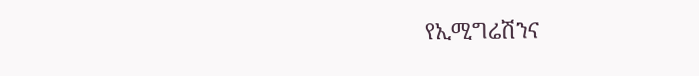የኢሚግሬሽንና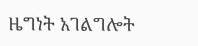ዜግነት አገልግሎት